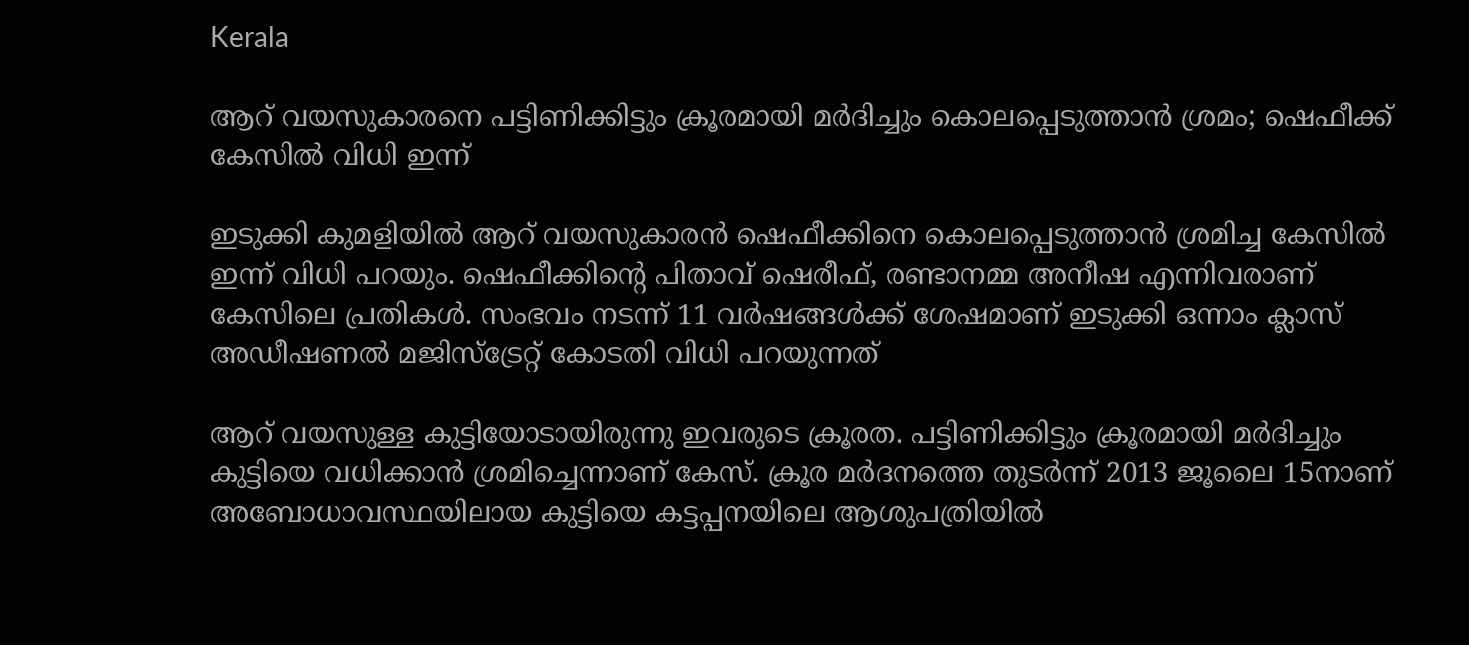Kerala

ആറ് വയസുകാരനെ പട്ടിണിക്കിട്ടും ക്രൂരമായി മർദിച്ചും കൊലപ്പെടുത്താൻ ശ്രമം; ഷെഫീക്ക് കേസിൽ വിധി ഇന്ന്

ഇടുക്കി കുമളിയിൽ ആറ് വയസുകാരൻ ഷെഫീക്കിനെ കൊലപ്പെടുത്താൻ ശ്രമിച്ച കേസിൽ ഇന്ന് വിധി പറയും. ഷെഫീക്കിന്റെ പിതാവ് ഷെരീഫ്, രണ്ടാനമ്മ അനീഷ എന്നിവരാണ് കേസിലെ പ്രതികൾ. സംഭവം നടന്ന് 11 വർഷങ്ങൾക്ക് ശേഷമാണ് ഇടുക്കി ഒന്നാം ക്ലാസ് അഡീഷണൽ മജിസ്‌ട്രേറ്റ് കോടതി വിധി പറയുന്നത്

ആറ് വയസുള്ള കുട്ടിയോടായിരുന്നു ഇവരുടെ ക്രൂരത. പട്ടിണിക്കിട്ടും ക്രൂരമായി മർദിച്ചും കുട്ടിയെ വധിക്കാൻ ശ്രമിച്ചെന്നാണ് കേസ്. ക്രൂര മർദനത്തെ തുടർന്ന് 2013 ജൂലൈ 15നാണ് അബോധാവസ്ഥയിലായ കുട്ടിയെ കട്ടപ്പനയിലെ ആശുപത്രിയിൽ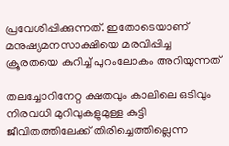പ്രവേശിപ്പിക്കുന്നത്. ഇതോടെയാണ് മനുഷ്യമനസാക്ഷിയെ മരവിപ്പിച്ച ക്രൂരതയെ കുറിച്ച് പുറംലോകം അറിയുന്നത്

തലച്ചോറിനേറ്റ ക്ഷതവും കാലിലെ ഒടിവും നിരവധി മുറിവുകളുമുള്ള കുട്ടി ജീവിതത്തിലേക്ക് തിരിച്ചെത്തില്ലെന്ന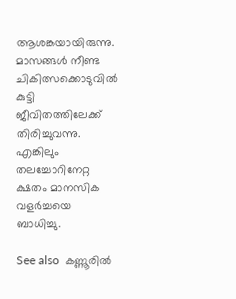ആശങ്കയായിരുന്നു. മാസങ്ങൾ നീണ്ട ചികിത്സക്കൊടുവിൽ കുട്ടി ജീവിതത്തിലേക്ക് തിരിച്ചുവന്നു. എങ്കിലും തലച്ചോറിനേറ്റ ക്ഷതം മാനസിക വളർച്ചയെ ബാധിച്ചു.

See also  കണ്ണൂരിൽ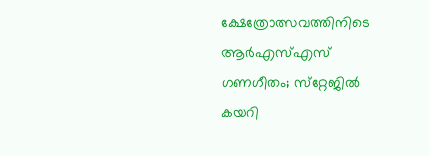ക്ഷേത്രോത്സവത്തിനിടെ ആർഎസ്എസ് ഗണഗീതം; സ്‌റ്റേജിൽ കയറി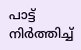പാട്ട് നിർത്തിച്ച്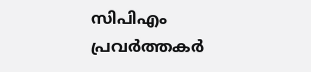സിപിഎം പ്രവർത്തകർ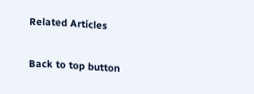Related Articles

Back to top button